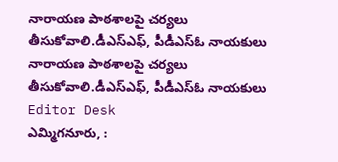నారాయణ పాఠశాలపై చర్యలు తీసుకోవాలి.డీఎస్ఎఫ్, పీడీఎస్ఓ నాయకులు
నారాయణ పాఠశాలపై చర్యలు తీసుకోవాలి.డీఎస్ఎఫ్, పీడీఎస్ఓ నాయకులు
Editor Desk
ఎమ్మిగనూరు, :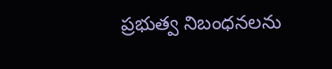ప్రభుత్వ నిబంధనలను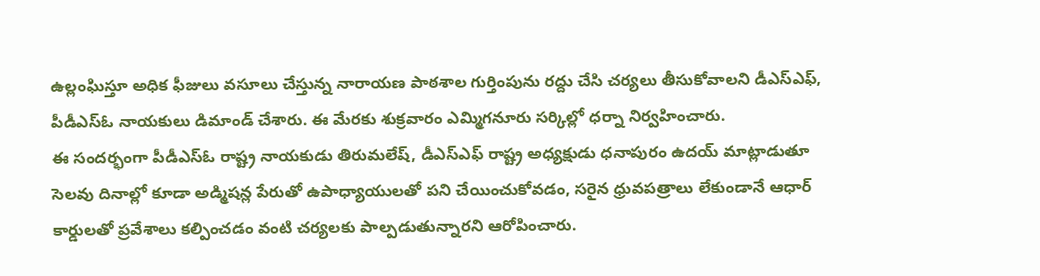ఉల్లంఘిస్తూ అధిక ఫీజులు వసూలు చేస్తున్న నారాయణ పాఠశాల గుర్తింపును రద్దు చేసి చర్యలు తీసుకోవాలని డీఎస్ఎఫ్, పీడీఎస్ఓ నాయకులు డిమాండ్ చేశారు. ఈ మేరకు శుక్రవారం ఎమ్మిగనూరు సర్కిల్లో ధర్నా నిర్వహించారు.
ఈ సందర్భంగా పీడీఎస్ఓ రాష్ట్ర నాయకుడు తిరుమలేష్, డీఎస్ఎఫ్ రాష్ట్ర అధ్యక్షుడు ధనాపురం ఉదయ్ మాట్లాడుతూ సెలవు దినాల్లో కూడా అడ్మిషన్ల పేరుతో ఉపాధ్యాయులతో పని చేయించుకోవడం, సరైన ధ్రువపత్రాలు లేకుండానే ఆధార్ కార్డులతో ప్రవేశాలు కల్పించడం వంటి చర్యలకు పాల్పడుతున్నారని ఆరోపించారు.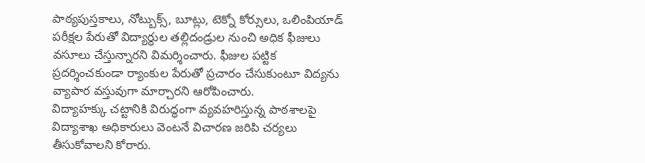పాఠ్యపుస్తకాలు, నోట్బుక్స్, బూట్లు, టెక్నో కోర్సులు, ఒలింపియాడ్ పరీక్షల పేరుతో విద్యార్థుల తల్లిదండ్రుల నుంచి అధిక ఫీజులు వసూలు చేస్తున్నారని విమర్శించారు. ఫీజుల పట్టిక ప్రదర్శించకుండా ర్యాంకుల పేరుతో ప్రచారం చేసుకుంటూ విద్యను వ్యాపార వస్తువుగా మార్చారని ఆరోపించారు.
విద్యాహక్కు చట్టానికి విరుద్ధంగా వ్యవహరిస్తున్న పాఠశాలపై విద్యాశాఖ అధికారులు వెంటనే విచారణ జరిపి చర్యలు తీసుకోవాలని కోరారు.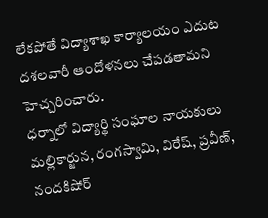లేకపోతే విద్యాశాఖ కార్యాలయం ఎదుట దశలవారీ ఆందోళనలు చేపడతామని హెచ్చరించారు.
ధర్నాలో విద్యార్థి సంఘాల నాయకులు మల్లికార్జున, రంగస్వామి, విరేష్, ప్రవీణ్, నందకిషోర్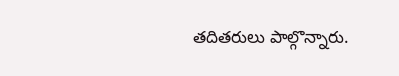తదితరులు పాల్గొన్నారు.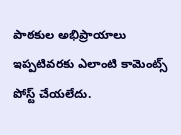పాఠకుల అభిప్రాయాలు
ఇప్పటివరకు ఎలాంటి కామెంట్స్ పోస్ట్ చేయలేదు.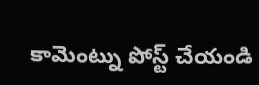కామెంట్ను పోస్ట్ చేయండి